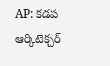AP: కడప ఆర్కిటెక్చర్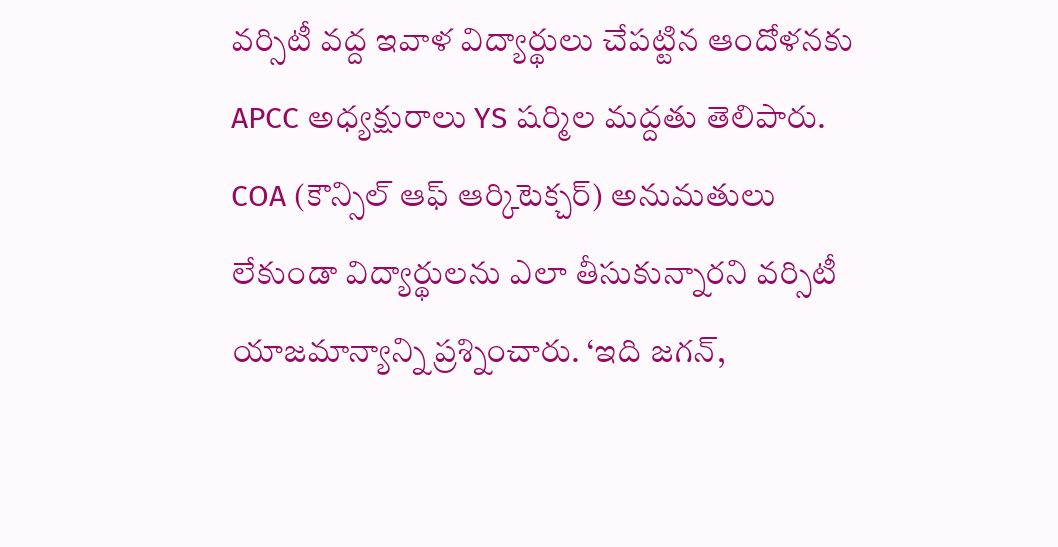వర్సిటీ వద్ద ఇవాళ విద్యార్థులు చేపట్టిన ఆందోళనకు APCC అధ్యక్షురాలు YS షర్మిల మద్దతు తెలిపారు. COA (కౌన్సిల్ ఆఫ్ ఆర్కిటెక్చర్) అనుమతులు లేకుండా విద్యార్థులను ఎలా తీసుకున్నారని వర్సిటీ యాజమాన్యాన్ని ప్రశ్నించారు. ‘ఇది జగన్,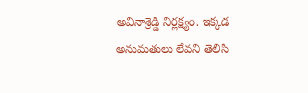అవినాశ్రెడ్డి నిర్లక్ష్యం. ఇక్కడ అనుమతులు లేవని తెలిసి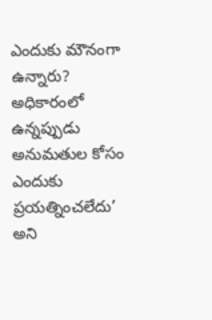ఎందుకు మౌనంగా ఉన్నారు? అధికారంలో ఉన్నప్పుడు అనుమతుల కోసం ఎందుకు ప్రయత్నించలేదు’ అని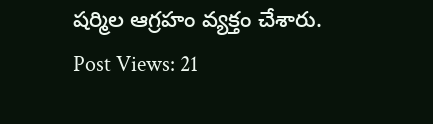షర్మిల ఆగ్రహం వ్యక్తం చేశారు.
Post Views: 21